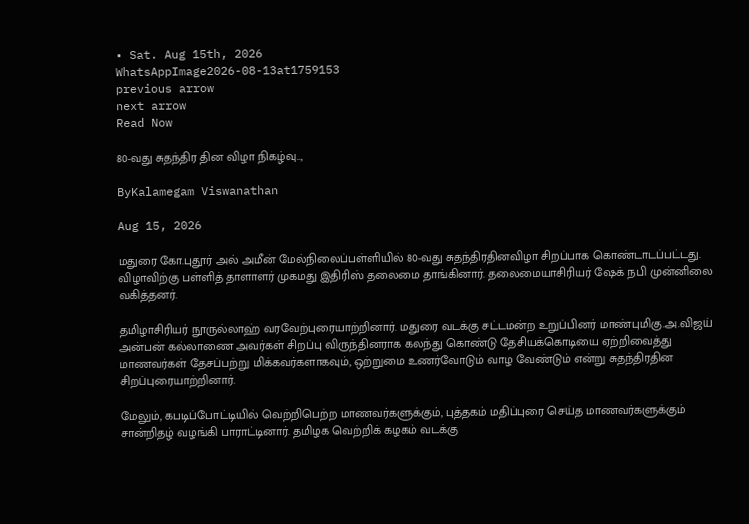• Sat. Aug 15th, 2026
WhatsAppImage2026-08-13at1759153
previous arrow
next arrow
Read Now

80-வது சுதந்திர தின விழா நிகழ்வு..,

ByKalamegam Viswanathan

Aug 15, 2026

மதுரை கோ.புதூர் அல் அமீன் மேல்நிலைப்பள்ளியில் 80-வது சுதந்திரதினவிழா சிறப்பாக கொண்டாடப்பட்டது. விழாவிற்கு பள்ளித் தாளாளர் முகமது இதிரிஸ் தலைமை தாங்கினார். தலைமையாசிரியர் ஷேக் நபி முன்னிலை வகித்தனர்.

தமிழாசிரியர் நூருல்லாஹ் வரவேற்புரையாற்றினார். மதுரை வடக்கு சட்டமன்ற உறுப்பினர் மாண்புமிகு.அ.விஜய் அன்பன் கல்லாணை அவர்கள் சிறப்பு விருந்தினராக கலந்து கொண்டு தேசியக்கொடியை ஏற்றிவைத்து மாணவர்கள் தேசப்பற்று மிக்கவர்களாகவும், ஒற்றுமை உணர்வோடும் வாழ வேண்டும் என்று சுதந்திரதின சிறப்புரையாற்றினார்.

மேலும், கபடிப்போட்டியில் வெற்றிபெற்ற மாணவர்களுக்கும், புத்தகம் மதிப்புரை செய்த மாணவர்களுக்கும் சான்றிதழ் வழங்கி பாராட்டினார். தமிழக வெற்றிக் கழகம் வடக்கு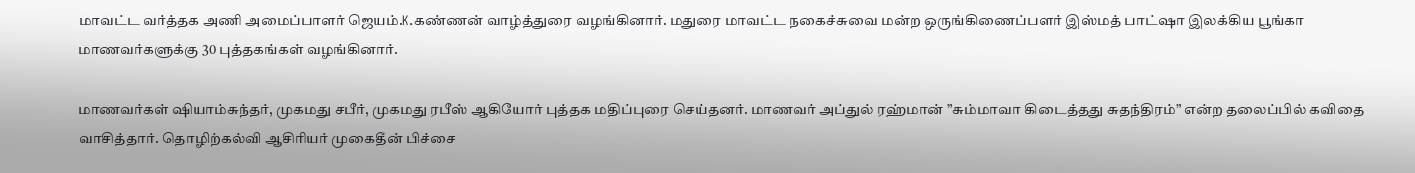மாவட்ட வர்த்தக அணி அமைப்பாளர் ஜெயம்.K.கண்ணன் வாழ்த்துரை வழங்கினார். மதுரை மாவட்ட நகைச்சுவை மன்ற ஒருங்கிணைப்பளர் இஸ்மத் பாட்ஷா இலக்கிய பூங்கா மாணவர்களுக்கு 30 புத்தகங்கள் வழங்கினார்.

மாணவர்கள் ஷியாம்சுந்தர், முகமது சபீர், முகமது ரபீஸ் ஆகியோர் புத்தக மதிப்புரை செய்தனர். மாணவர் அப்துல் ரஹ்மான் ”சும்மாவா கிடைத்தது சுதந்திரம்” என்ற தலைப்பில் கவிதை வாசித்தார். தொழிற்கல்வி ஆசிரியர் முகைதீன் பிச்சை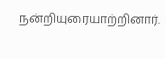நன்றியுரையாற்றினார்.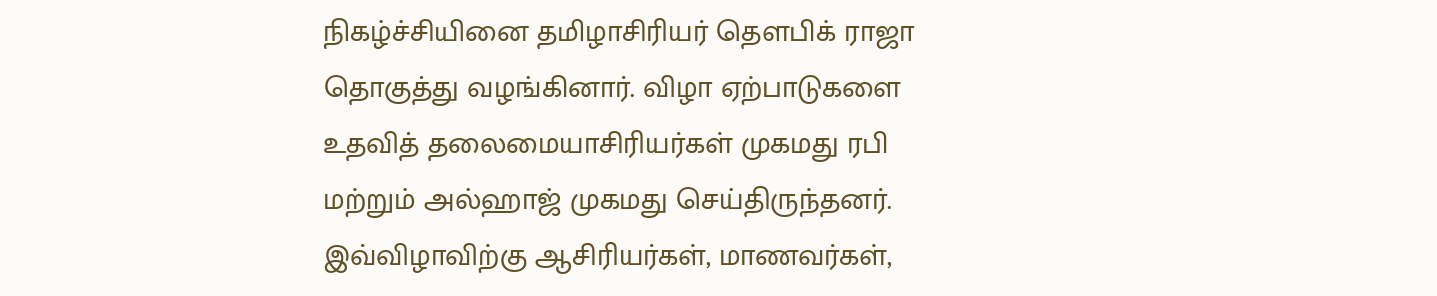நிகழ்ச்சியினை தமிழாசிரியர் தெளபிக் ராஜா தொகுத்து வழங்கினார். விழா ஏற்பாடுகளை உதவித் தலைமையாசிரியர்கள் முகமது ரபி மற்றும் அல்ஹாஜ் முகமது செய்திருந்தனர். இவ்விழாவிற்கு ஆசிரியர்கள், மாணவர்கள்,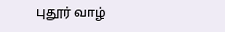புதூர் வாழ்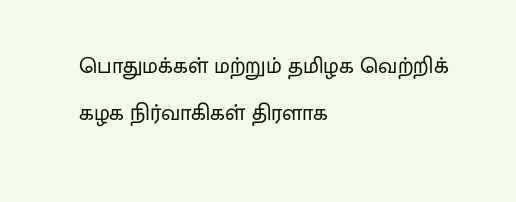பொதுமக்கள் மற்றும் தமிழக வெற்றிக் கழக நிர்வாகிகள் திரளாக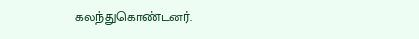கலந்துகொண்டனர்.